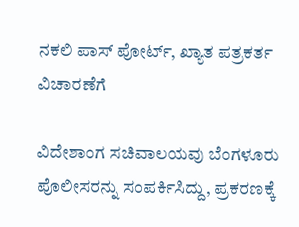ನಕಲಿ ಪಾಸ್ ಪೋರ್ಟ್, ಖ್ಯಾತ ಪತ್ರಕರ್ತ ವಿಚಾರಣೆಗೆ

ವಿದೇಶಾಂಗ ಸಚಿವಾಲಯವು ಬೆಂಗಳೂರು ಪೊಲೀಸರನ್ನು ಸಂಪರ್ಕಿಸಿದ್ದು, ಪ್ರಕರಣಕ್ಕೆ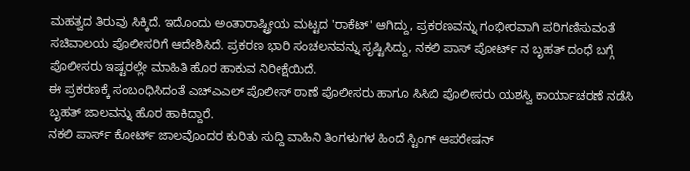ಮಹತ್ವದ ತಿರುವು ಸಿಕ್ಕಿದೆ. ಇದೊಂದು ಅಂತಾರಾಷ್ಟ್ರೀಯ ಮಟ್ಟದ 'ರಾಕೆಟ್' ಆಗಿದ್ದು, ಪ್ರಕರಣವನ್ನು ಗಂಭೀರವಾಗಿ ಪರಿಗಣಿಸುವಂತೆ ಸಚಿವಾಲಯ ಪೊಲೀಸರಿಗೆ ಆದೇಶಿಸಿದೆ. ಪ್ರಕರಣ ಭಾರಿ ಸಂಚಲನವನ್ನು ಸೃಷ್ಟಿಸಿದ್ದು, ನಕಲಿ ಪಾಸ್ ಪೋರ್ಟ್ ನ ಬೃಹತ್ ದಂಧೆ ಬಗ್ಗೆ ಪೊಲೀಸರು ಇಷ್ಟರಲ್ಲೇ ಮಾಹಿತಿ ಹೊರ ಹಾಕುವ ನಿರೀಕ್ಷೆಯಿದೆ.
ಈ ಪ್ರಕರಣಕ್ಕೆ ಸಂಬಂಧಿಸಿದಂತೆ ಎಚ್ಎಎಲ್ ಪೊಲೀಸ್ ಠಾಣೆ ಪೊಲೀಸರು ಹಾಗೂ ಸಿಸಿಬಿ ಪೊಲೀಸರು ಯಶಸ್ವಿ ಕಾರ್ಯಾಚರಣೆ ನಡೆಸಿ ಬೃಹತ್ ಜಾಲವನ್ನು ಹೊರ ಹಾಕಿದ್ದಾರೆ.
ನಕಲಿ ಪಾರ್ಸ್ ಕೋರ್ಟ್ ಜಾಲವೊಂದರ ಕುರಿತು ಸುದ್ದಿ ವಾಹಿನಿ ತಿಂಗಳುಗಳ ಹಿಂದೆ ಸ್ಟಿಂಗ್ ಆಪರೇಷನ್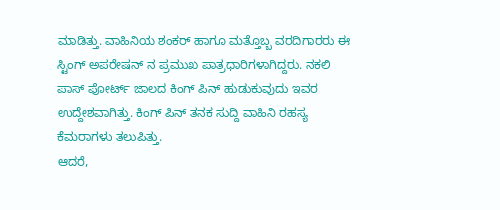ಮಾಡಿತ್ತು. ವಾಹಿನಿಯ ಶಂಕರ್ ಹಾಗೂ ಮತ್ತೊಬ್ಬ ವರದಿಗಾರರು ಈ ಸ್ಟಿಂಗ್ ಅಪರೇಷನ್ ನ ಪ್ರಮುಖ ಪಾತ್ರಧಾರಿಗಳಾಗಿದ್ದರು. ನಕಲಿ ಪಾಸ್ ಪೋರ್ಟ್ ಜಾಲದ ಕಿಂಗ್ ಪಿನ್ ಹುಡುಕುವುದು ಇವರ ಉದ್ದೇಶವಾಗಿತ್ತು. ಕಿಂಗ್ ಪಿನ್ ತನಕ ಸುದ್ದಿ ವಾಹಿನಿ ರಹಸ್ಯ ಕೆಮರಾಗಳು ತಲುಪಿತ್ತು.
ಆದರೆ,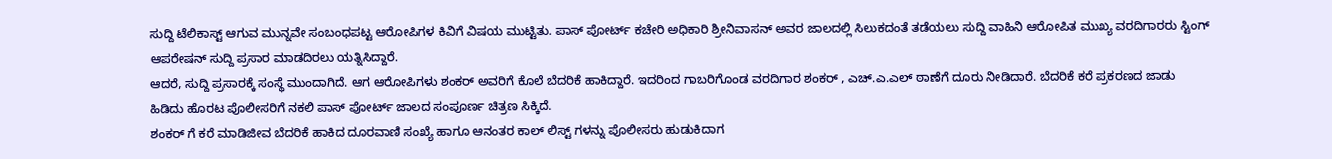ಸುದ್ದಿ ಟೆಲಿಕಾಸ್ಟ್ ಆಗುವ ಮುನ್ನವೇ ಸಂಬಂಧಪಟ್ಟ ಆರೋಪಿಗಳ ಕಿವಿಗೆ ವಿಷಯ ಮುಟ್ಟಿತು. ಪಾಸ್ ಪೋರ್ಟ್ ಕಚೇರಿ ಅಧಿಕಾರಿ ಶ್ರೀನಿವಾಸನ್ ಅವರ ಜಾಲದಲ್ಲಿ ಸಿಲುಕದಂತೆ ತಡೆಯಲು ಸುದ್ದಿ ವಾಹಿನಿ ಆರೋಪಿತ ಮುಖ್ಯ ವರದಿಗಾರರು ಸ್ಟಿಂಗ್ ಆಪರೇಷನ್ ಸುದ್ದಿ ಪ್ರಸಾರ ಮಾಡದಿರಲು ಯತ್ನಿಸಿದ್ದಾರೆ.
ಆದರೆ, ಸುದ್ದಿ ಪ್ರಸಾರಕ್ಕೆ ಸಂಸ್ಥೆ ಮುಂದಾಗಿದೆ. ಆಗ ಆರೋಪಿಗಳು ಶಂಕರ್ ಅವರಿಗೆ ಕೊಲೆ ಬೆದರಿಕೆ ಹಾಕಿದ್ದಾರೆ. ಇದರಿಂದ ಗಾಬರಿಗೊಂಡ ವರದಿಗಾರ ಶಂಕರ್ , ಎಚ್.ಎ.ಎಲ್ ಠಾಣೆಗೆ ದೂರು ನೀಡಿದಾರೆ. ಬೆದರಿಕೆ ಕರೆ ಪ್ರಕರಣದ ಜಾಡು ಹಿಡಿದು ಹೊರಟ ಪೊಲೀಸರಿಗೆ ನಕಲಿ ಪಾಸ್ ಪೋರ್ಟ್ ಜಾಲದ ಸಂಪೂರ್ಣ ಚಿತ್ರಣ ಸಿಕ್ಕಿದೆ.
ಶಂಕರ್ ಗೆ ಕರೆ ಮಾಡಿಜೀವ ಬೆದರಿಕೆ ಹಾಕಿದ ದೂರವಾಣಿ ಸಂಖ್ಯೆ ಹಾಗೂ ಆನಂತರ ಕಾಲ್ ಲಿಸ್ಟ್ ಗಳನ್ನು ಪೊಲೀಸರು ಹುಡುಕಿದಾಗ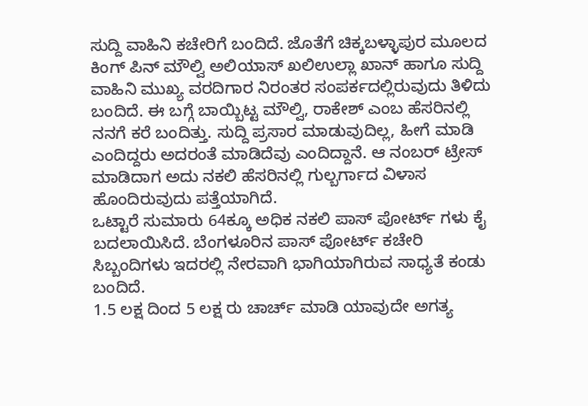ಸುದ್ದಿ ವಾಹಿನಿ ಕಚೇರಿಗೆ ಬಂದಿದೆ. ಜೊತೆಗೆ ಚಿಕ್ಕಬಳ್ಳಾಪುರ ಮೂಲದ ಕಿಂಗ್ ಪಿನ್ ಮೌಲ್ವಿ ಅಲಿಯಾಸ್ ಖಲಿಉಲ್ಲಾ ಖಾನ್ ಹಾಗೂ ಸುದ್ದಿ ವಾಹಿನಿ ಮುಖ್ಯ ವರದಿಗಾರ ನಿರಂತರ ಸಂಪರ್ಕದಲ್ಲಿರುವುದು ತಿಳಿದು ಬಂದಿದೆ. ಈ ಬಗ್ಗೆ ಬಾಯ್ಬಿಟ್ಟ ಮೌಲ್ವಿ, ರಾಕೇಶ್ ಎಂಬ ಹೆಸರಿನಲ್ಲಿ ನನಗೆ ಕರೆ ಬಂದಿತ್ತು. ಸುದ್ದಿ ಪ್ರಸಾರ ಮಾಡುವುದಿಲ್ಲ, ಹೀಗೆ ಮಾಡಿ ಎಂದಿದ್ದರು ಅದರಂತೆ ಮಾಡಿದೆವು ಎಂದಿದ್ದಾನೆ. ಆ ನಂಬರ್ ಟ್ರೇಸ್ ಮಾಡಿದಾಗ ಅದು ನಕಲಿ ಹೆಸರಿನಲ್ಲಿ ಗುಲ್ಬರ್ಗಾದ ವಿಳಾಸ ಹೊಂದಿರುವುದು ಪತ್ತೆಯಾಗಿದೆ.
ಒಟ್ಟಾರೆ ಸುಮಾರು 64ಕ್ಕೂ ಅಧಿಕ ನಕಲಿ ಪಾಸ್ ಪೋರ್ಟ್ ಗಳು ಕೈ ಬದಲಾಯಿಸಿದೆ. ಬೆಂಗಳೂರಿನ ಪಾಸ್ ಪೋರ್ಟ್ ಕಚೇರಿ ಸಿಬ್ಬಂದಿಗಳು ಇದರಲ್ಲಿ ನೇರವಾಗಿ ಭಾಗಿಯಾಗಿರುವ ಸಾಧ್ಯತೆ ಕಂಡು ಬಂದಿದೆ.
1.5 ಲಕ್ಷ ದಿಂದ 5 ಲಕ್ಷ ರು ಚಾರ್ಚ್ ಮಾಡಿ ಯಾವುದೇ ಅಗತ್ಯ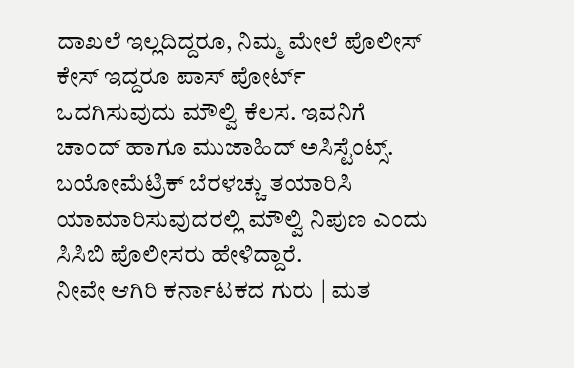ದಾಖಲೆ ಇಲ್ಲದಿದ್ದರೂ, ನಿಮ್ಮ ಮೇಲೆ ಪೊಲೀಸ್ ಕೇಸ್ ಇದ್ದರೂ ಪಾಸ್ ಪೋರ್ಟ್ ಒದಗಿಸುವುದು ಮೌಲ್ವಿ ಕೆಲಸ. ಇವನಿಗೆ ಚಾಂದ್ ಹಾಗೂ ಮುಜಾಹಿದ್ ಅಸಿಸ್ಟೆಂಟ್ಸ್. ಬಯೋಮೆಟ್ರಿಕ್ ಬೆರಳಚ್ಚು ತಯಾರಿಸಿ ಯಾಮಾರಿಸುವುದರಲ್ಲಿ ಮೌಲ್ವಿ ನಿಪುಣ ಎಂದು ಸಿಸಿಬಿ ಪೊಲೀಸರು ಹೇಳಿದ್ದಾರೆ.
ನೀವೇ ಆಗಿರಿ ಕರ್ನಾಟಕದ ಗುರು | ಮತ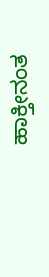ಹಾಕ್ತೀನಂತ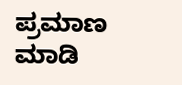ಪ್ರಮಾಣ ಮಾಡಿ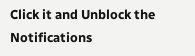Click it and Unblock the Notifications